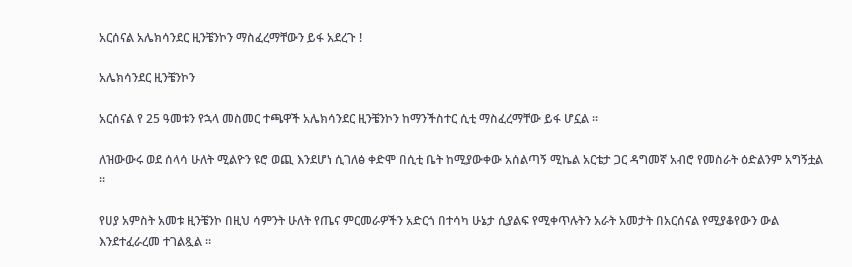አርሰናል አሌክሳንደር ዚንቼንኮን ማስፈረማቸውን ይፋ አደረጉ !

አሌክሳንደር ዚንቼንኮን

አርሰናል የ 25 ዓመቱን የኋላ መስመር ተጫዋች አሌክሳንደር ዚንቼንኮን ከማንችስተር ሲቲ ማስፈረማቸው ይፋ ሆኗል ።

ለዝውውሩ ወደ ሰላሳ ሁለት ሚልዮን ዩሮ ወጪ እንደሆነ ሲገለፅ ቀድሞ በሲቲ ቤት ከሚያውቀው አሰልጣኝ ሚኬል አርቴታ ጋር ዳግመኛ አብሮ የመስራት ዕድልንም አግኝቷል ።

የሀያ አምስት አመቱ ዚንቼንኮ በዚህ ሳምንት ሁለት የጤና ምርመራዎችን አድርጎ በተሳካ ሁኔታ ሲያልፍ የሚቀጥሉትን አራት አመታት በአርሰናል የሚያቆየውን ውል እንደተፈራረመ ተገልጿል ።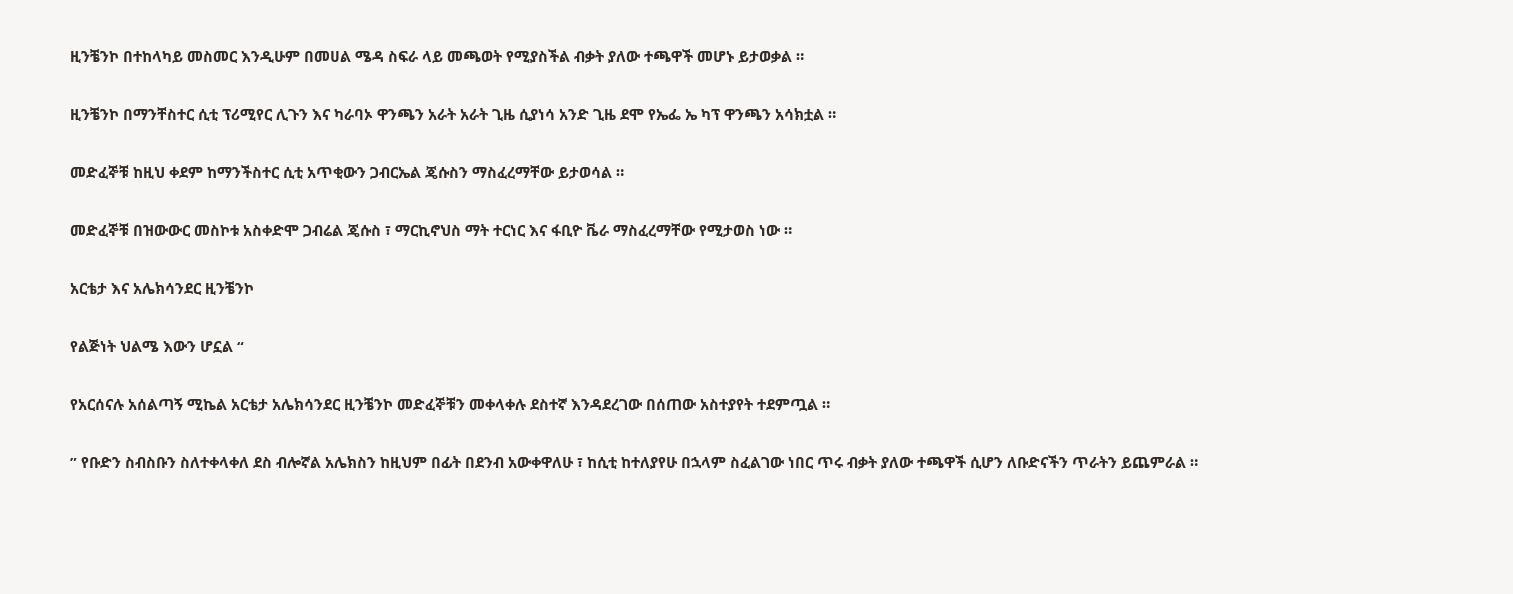ዚንቼንኮ በተከላካይ መስመር እንዲሁም በመሀል ሜዳ ስፍራ ላይ መጫወት የሚያስችል ብቃት ያለው ተጫዋች መሆኑ ይታወቃል ።

ዚንቼንኮ በማንቸስተር ሲቲ ፕሪሚየር ሊጉን እና ካራባኦ ዋንጫን አራት አራት ጊዜ ሲያነሳ አንድ ጊዜ ደሞ የኤፌ ኤ ካፕ ዋንጫን አሳክቷል ።

መድፈኞቹ ከዚህ ቀደም ከማንችስተር ሲቲ አጥቂውን ጋብርኤል ጄሱስን ማስፈረማቸው ይታወሳል ።

መድፈኞቹ በዝውውር መስኮቱ አስቀድሞ ጋብሬል ጄሱስ ፣ ማርኪኖህስ ማት ተርነር እና ፋቢዮ ቬራ ማስፈረማቸው የሚታወስ ነው ።

አርቴታ እና አሌክሳንደር ዚንቼንኮ

የልጅነት ህልሜ እውን ሆኗል “

የአርሰናሉ አሰልጣኝ ሚኬል አርቴታ አሌክሳንደር ዚንቼንኮ መድፈኞቹን መቀላቀሉ ደስተኛ እንዳደረገው በሰጠው አስተያየት ተደምጧል ።

” የቡድን ስብስቡን ስለተቀላቀለ ደስ ብሎኛል አሌክስን ከዚህም በፊት በደንብ አውቀዋለሁ ፣ ከሲቲ ከተለያየሁ በኋላም ስፈልገው ነበር ጥሩ ብቃት ያለው ተጫዋች ሲሆን ለቡድናችን ጥራትን ይጨምራል ።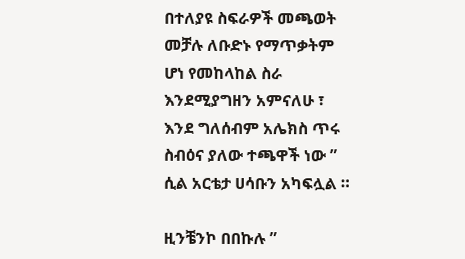በተለያዩ ስፍራዎች መጫወት መቻሉ ለቡድኑ የማጥቃትም ሆነ የመከላከል ስራ እንደሚያግዘን አምናለሁ ፣ እንደ ግለሰብም አሌክስ ጥሩ ስብዕና ያለው ተጫዋች ነው ” ሲል አርቴታ ሀሳቡን አካፍሏል ።

ዚንቼንኮ በበኩሉ ”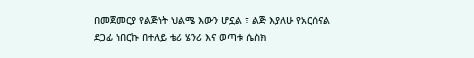በመጀመርያ የልጅነት ህልሜ እውን ሆኗል ፣ ልጅ እያለሁ የአርሰናል ደጋፊ ነበርኩ በተለይ ቴሪ ሄንሪ እና ወጣቱ ሴስክ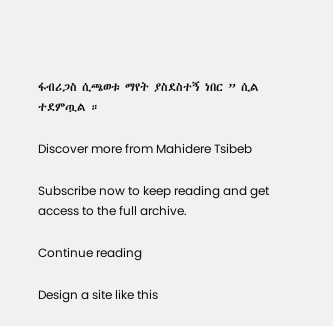ፋብሪጋስ ሲጫወቱ ማየት ያስደስተኝ ነበር ” ሲል ተደምጧል ።

Discover more from Mahidere Tsibeb

Subscribe now to keep reading and get access to the full archive.

Continue reading

Design a site like this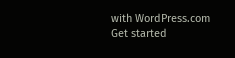with WordPress.com
Get started